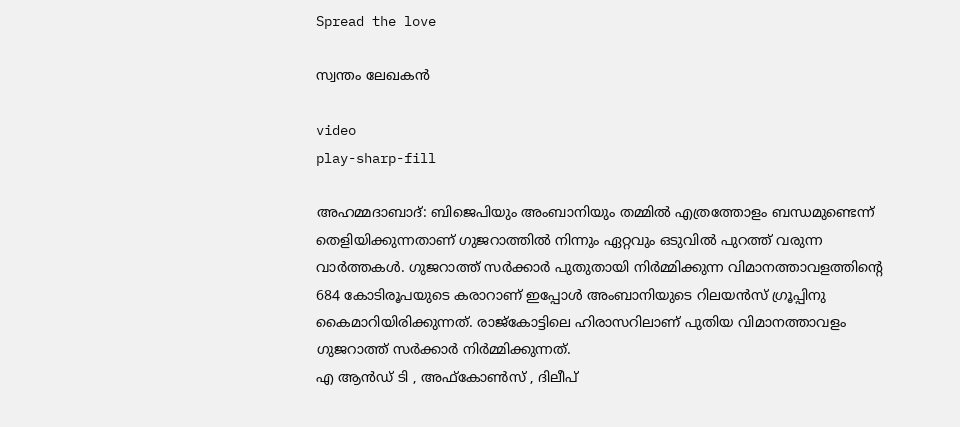Spread the love

സ്വന്തം ലേഖകൻ

video
play-sharp-fill

അഹമ്മദാബാദ്: ബിജെപിയും അംബാനിയും തമ്മിൽ എത്രത്തോളം ബന്ധമുണ്ടെന്ന് തെളിയിക്കുന്നതാണ് ഗുജറാത്തിൽ നിന്നും ഏറ്റവും ഒടുവിൽ പുറത്ത് വരുന്ന വാർത്തകൾ. ഗുജറാത്ത് സർക്കാർ പുതുതായി നിർമ്മിക്കുന്ന വിമാനത്താവളത്തിന്റെ 684 കോടിരൂപയുടെ കരാറാണ് ഇപ്പോൾ അംബാനിയുടെ റിലയൻസ് ഗ്രൂപ്പിനു കൈമാറിയിരിക്കുന്നത്. രാജ്‌കോട്ടിലെ ഹിരാസറിലാണ് പുതിയ വിമാനത്താവളം ഗുജറാത്ത് സർക്കാർ നിർമ്മിക്കുന്നത്.
എ ആൻഡ് ടി , അഫ്‌കോൺസ് , ദിലീപ്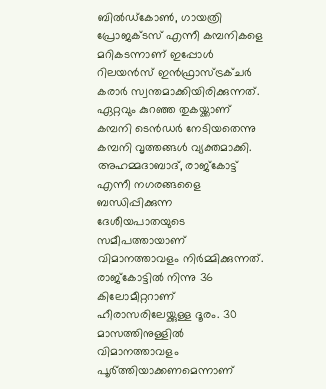ബിൽഡ്‌കോൺ, ഗായത്രി പ്രോജക്ടസ് എന്നീ കമ്പനികളെ മറികടന്നാണ് ഇപ്പോൾ റിലയൻസ് ഇൻഫ്രാസ്ട്രക്ചർ കരാർ സ്വന്തമാക്കിയിരിക്കുന്നത്. ഏറ്റവും കുറഞ്ഞ തുകയ്ക്കാണ് കമ്പനി ടെൻഡർ നേടിയതെന്നു കമ്പനി വൃത്തങ്ങൾ വ്യക്തമാക്കി.
അഹമ്മദാബാദ്, രാജ്‌കോട്ട് എന്നീ നഗരങ്ങളൈ ബന്ധിപ്പിക്കുന്ന ദേശീയപാതയുടെ സമീപത്തായാണ് വിമാനത്താവളം നിർമ്മിക്കുന്നത്. രാജ്‌കോട്ടിൽ നിന്നു 36 കിലോമീറ്ററാണ് ഹീരാസരിലേയ്ക്കുള്ള ദൂരം. 30 മാസത്തിനുള്ളിൽ വിമാനത്താവളം പൂർ്ത്തിയാക്കണമെന്നാണ്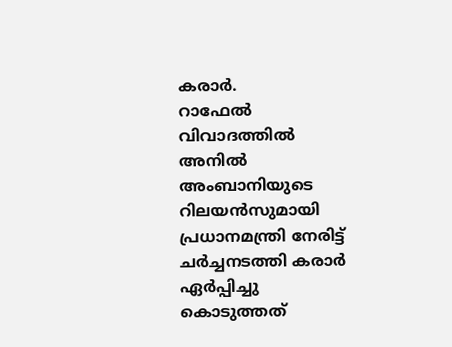കരാർ.
റാഫേൽ വിവാദത്തിൽ അനിൽ അംബാനിയുടെ റിലയൻസുമായി പ്രധാനമന്ത്രി നേരിട്ട് ചർച്ചനടത്തി കരാർ ഏർപ്പിച്ചു കൊടുത്തത്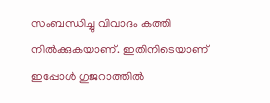സംബന്ധിച്ചു വിവാദം കത്തി നിൽക്കുകയാണ്. ഇതിനിടെയാണ് ഇപ്പോൾ ഗുജറാത്തിൽ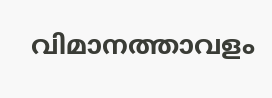വിമാനത്താവളം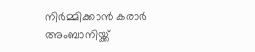നിർമ്മിക്കാൻ കരാർ അംബാനിയ്ക്ക്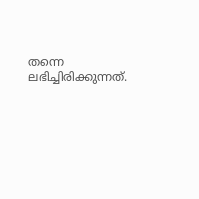തന്നെ ലഭിച്ചിരിക്കുന്നത്.